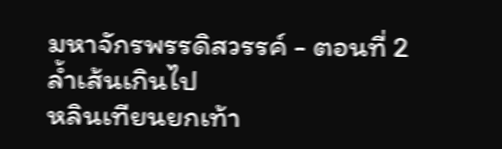มหาจักรพรรดิสวรรค์ - ตอนที่ 2 ล้ำเส้นเกินไป
หลินเทียนยกเท้า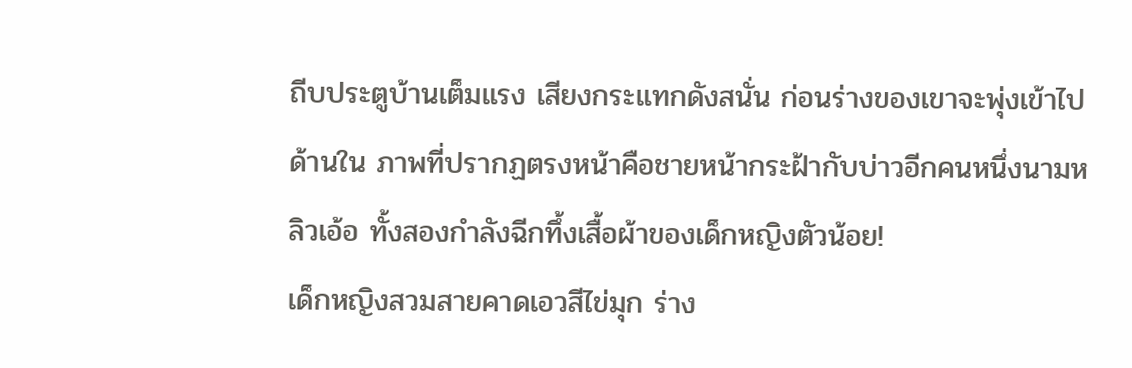ถีบประตูบ้านเต็มแรง เสียงกระแทกดังสนั่น ก่อนร่างของเขาจะพุ่งเข้าไปด้านใน ภาพที่ปรากฏตรงหน้าคือชายหน้ากระฝ้ากับบ่าวอีกคนหนึ่งนามหลิวเอ้อ ทั้งสองกำลังฉีกทึ้งเสื้อผ้าของเด็กหญิงตัวน้อย!
เด็กหญิงสวมสายคาดเอวสีไข่มุก ร่าง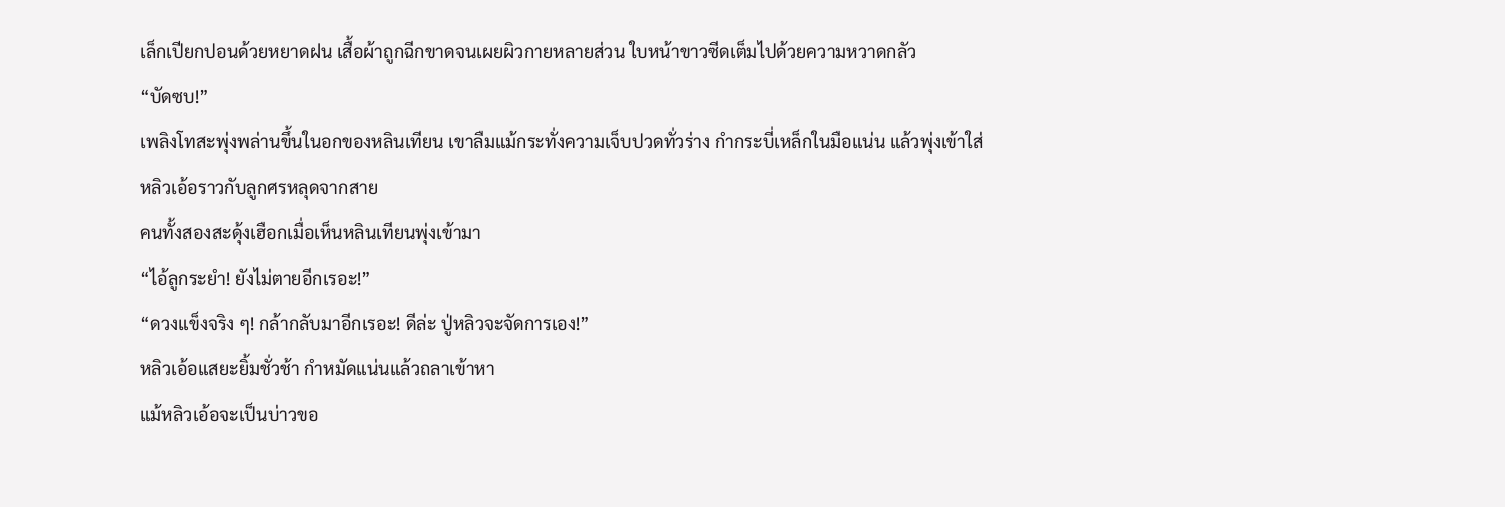เล็กเปียกปอนด้วยหยาดฝน เสื้อผ้าถูกฉีกขาดจนเผยผิวกายหลายส่วน ใบหน้าขาวซีดเต็มไปด้วยความหวาดกลัว
“บัดซบ!”
เพลิงโทสะพุ่งพล่านขึ้นในอกของหลินเทียน เขาลืมแม้กระทั่งความเจ็บปวดทั่วร่าง กำกระบี่เหล็กในมือแน่น แล้วพุ่งเข้าใส่หลิวเอ้อราวกับลูกศรหลุดจากสาย
คนทั้งสองสะดุ้งเฮือกเมื่อเห็นหลินเทียนพุ่งเข้ามา
“ไอ้ลูกระยำ! ยังไม่ตายอีกเรอะ!”
“ดวงแข็งจริง ๆ! กล้ากลับมาอีกเรอะ! ดีล่ะ ปู่หลิวจะจัดการเอง!”
หลิวเอ้อแสยะยิ้มชั่วช้า กำหมัดแน่นแล้วถลาเข้าหา
แม้หลิวเอ้อจะเป็นบ่าวขอ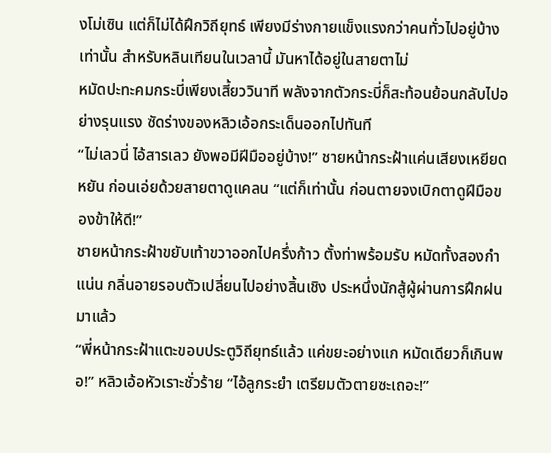งโม่เซิน แต่ก็ไม่ได้ฝึกวิถียุทธ์ เพียงมีร่างกายแข็งแรงกว่าคนทั่วไปอยู่บ้างเท่านั้น สำหรับหลินเทียนในเวลานี้ มันหาได้อยู่ในสายตาไม่
หมัดปะทะคมกระบี่เพียงเสี้ยววินาที พลังจากตัวกระบี่ก็สะท้อนย้อนกลับไปอย่างรุนแรง ซัดร่างของหลิวเอ้อกระเด็นออกไปทันที
“ไม่เลวนี่ ไอ้สารเลว ยังพอมีฝีมืออยู่บ้าง!” ชายหน้ากระฝ้าแค่นเสียงเหยียดหยัน ก่อนเอ่ยด้วยสายตาดูแคลน “แต่ก็เท่านั้น ก่อนตายจงเบิกตาดูฝีมือของข้าให้ดี!”
ชายหน้ากระฝ้าขยับเท้าขวาออกไปครึ่งก้าว ตั้งท่าพร้อมรับ หมัดทั้งสองกำแน่น กลิ่นอายรอบตัวเปลี่ยนไปอย่างสิ้นเชิง ประหนึ่งนักสู้ผู้ผ่านการฝึกฝนมาแล้ว
“พี่หน้ากระฝ้าแตะขอบประตูวิถียุทธ์แล้ว แค่ขยะอย่างแก หมัดเดียวก็เกินพอ!” หลิวเอ้อหัวเราะชั่วร้าย “ไอ้ลูกระยำ เตรียมตัวตายซะเถอะ!”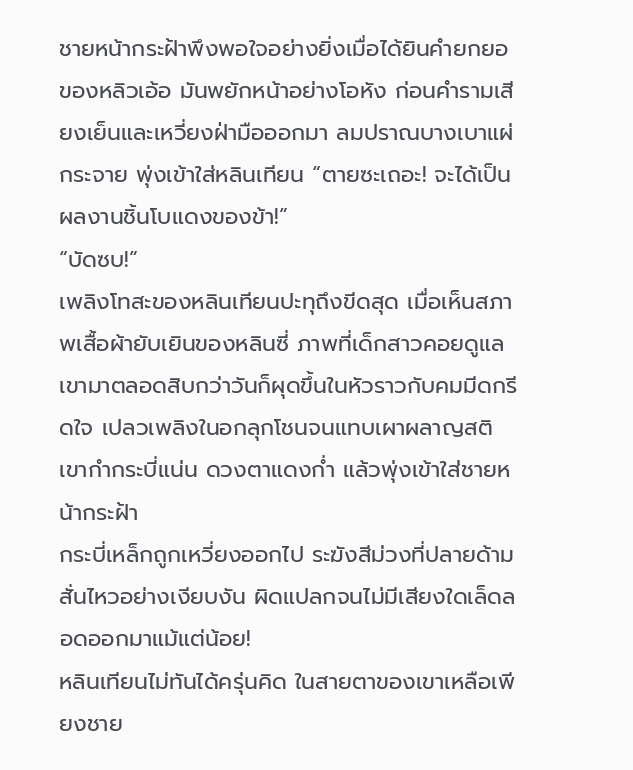ชายหน้ากระฝ้าพึงพอใจอย่างยิ่งเมื่อได้ยินคำยกยอของหลิวเอ้อ มันพยักหน้าอย่างโอหัง ก่อนคำรามเสียงเย็นและเหวี่ยงฝ่ามือออกมา ลมปราณบางเบาแผ่กระจาย พุ่งเข้าใส่หลินเทียน “ตายซะเถอะ! จะได้เป็นผลงานชิ้นโบแดงของข้า!”
“บัดซบ!”
เพลิงโทสะของหลินเทียนปะทุถึงขีดสุด เมื่อเห็นสภาพเสื้อผ้ายับเยินของหลินซี่ ภาพที่เด็กสาวคอยดูแลเขามาตลอดสิบกว่าวันก็ผุดขึ้นในหัวราวกับคมมีดกรีดใจ เปลวเพลิงในอกลุกโชนจนแทบเผาผลาญสติ เขากำกระบี่แน่น ดวงตาแดงก่ำ แล้วพุ่งเข้าใส่ชายหน้ากระฝ้า
กระบี่เหล็กถูกเหวี่ยงออกไป ระฆังสีม่วงที่ปลายด้ามสั่นไหวอย่างเงียบงัน ผิดแปลกจนไม่มีเสียงใดเล็ดลอดออกมาแม้แต่น้อย!
หลินเทียนไม่ทันได้ครุ่นคิด ในสายตาของเขาเหลือเพียงชาย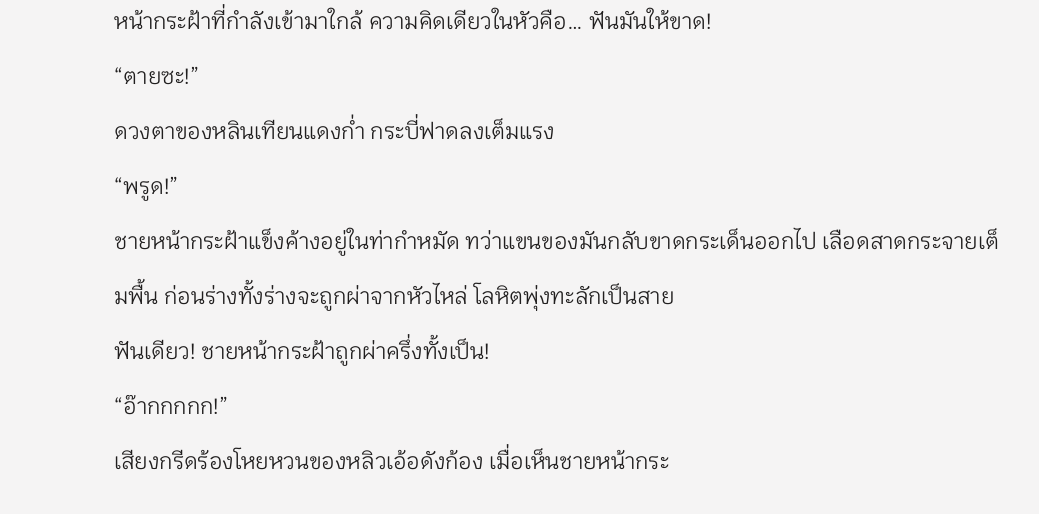หน้ากระฝ้าที่กำลังเข้ามาใกล้ ความคิดเดียวในหัวคือ… ฟันมันให้ขาด!
“ตายซะ!”
ดวงตาของหลินเทียนแดงก่ำ กระบี่ฟาดลงเต็มแรง
“พรูด!”
ชายหน้ากระฝ้าแข็งค้างอยู่ในท่ากำหมัด ทว่าแขนของมันกลับขาดกระเด็นออกไป เลือดสาดกระจายเต็มพื้น ก่อนร่างทั้งร่างจะถูกผ่าจากหัวไหล่ โลหิตพุ่งทะลักเป็นสาย
ฟันเดียว! ชายหน้ากระฝ้าถูกผ่าครึ่งทั้งเป็น!
“อ๊ากกกกก!”
เสียงกรีดร้องโหยหวนของหลิวเอ้อดังก้อง เมื่อเห็นชายหน้ากระ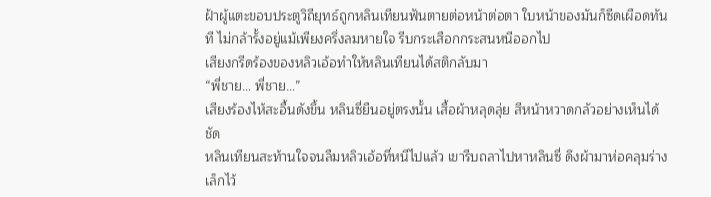ฝ้าผู้แตะขอบประตูวิถียุทธ์ถูกหลินเทียนฟันตายต่อหน้าต่อตา ใบหน้าของมันก็ซีดเผือดทันที ไม่กล้ารั้งอยู่แม้เพียงครึ่งลมหายใจ รีบกระเสือกกระสนหนีออกไป
เสียงกรีดร้องของหลิวเอ้อทำให้หลินเทียนได้สติกลับมา
“พี่ชาย… พี่ชาย…”
เสียงร้องไห้สะอื้นดังขึ้น หลินซี่ยืนอยู่ตรงนั้น เสื้อผ้าหลุดลุ่ย สีหน้าหวาดกลัวอย่างเห็นได้ชัด
หลินเทียนสะท้านใจจนลืมหลิวเอ้อที่หนีไปแล้ว เขารีบถลาไปหาหลินซี่ ดึงผ้ามาห่อคลุมร่างเล็กไว้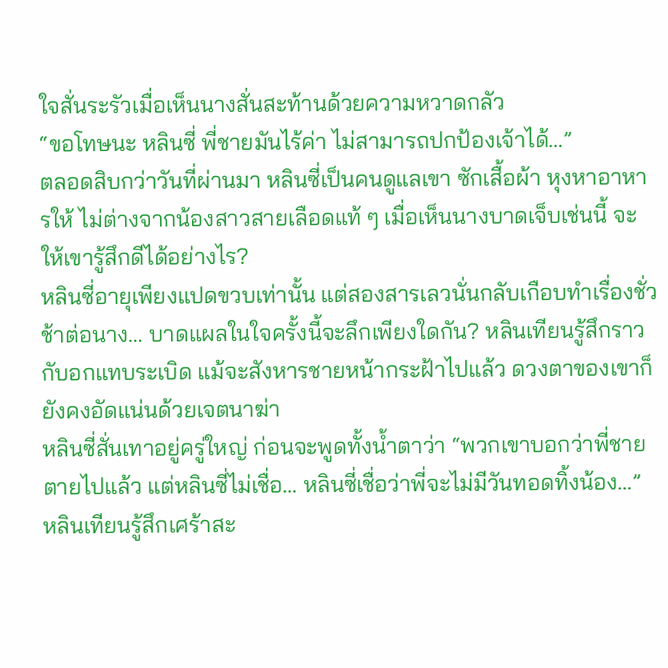ใจสั่นระรัวเมื่อเห็นนางสั่นสะท้านด้วยความหวาดกลัว
“ขอโทษนะ หลินซี่ พี่ชายมันไร้ค่า ไม่สามารถปกป้องเจ้าได้…”
ตลอดสิบกว่าวันที่ผ่านมา หลินซี่เป็นคนดูแลเขา ซักเสื้อผ้า หุงหาอาหารให้ ไม่ต่างจากน้องสาวสายเลือดแท้ ๆ เมื่อเห็นนางบาดเจ็บเช่นนี้ จะให้เขารู้สึกดีได้อย่างไร?
หลินซี่อายุเพียงแปดขวบเท่านั้น แต่สองสารเลวนั่นกลับเกือบทำเรื่องชั่วช้าต่อนาง… บาดแผลในใจครั้งนี้จะลึกเพียงใดกัน? หลินเทียนรู้สึกราวกับอกแทบระเบิด แม้จะสังหารชายหน้ากระฝ้าไปแล้ว ดวงตาของเขาก็ยังคงอัดแน่นด้วยเจตนาฆ่า
หลินซี่สั่นเทาอยู่ครู่ใหญ่ ก่อนจะพูดทั้งน้ำตาว่า “พวกเขาบอกว่าพี่ชายตายไปแล้ว แต่หลินซี่ไม่เชื่อ… หลินซี่เชื่อว่าพี่จะไม่มีวันทอดทิ้งน้อง…”
หลินเทียนรู้สึกเศร้าสะ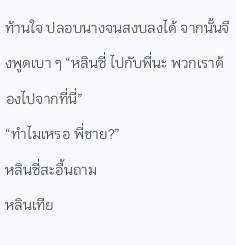ท้านใจ ปลอบนางจนสงบลงได้ จากนั้นจึงพูดเบา ๆ “หลินซี่ ไปกับพี่นะ พวกเราต้องไปจากที่นี่”
“ทำไมเหรอ พี่ชาย?”
หลินซี่สะอื้นถาม
หลินเทีย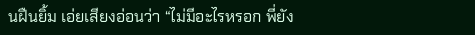นฝืนยิ้ม เอ่ยเสียงอ่อนว่า “ไม่มีอะไรหรอก พี่ยัง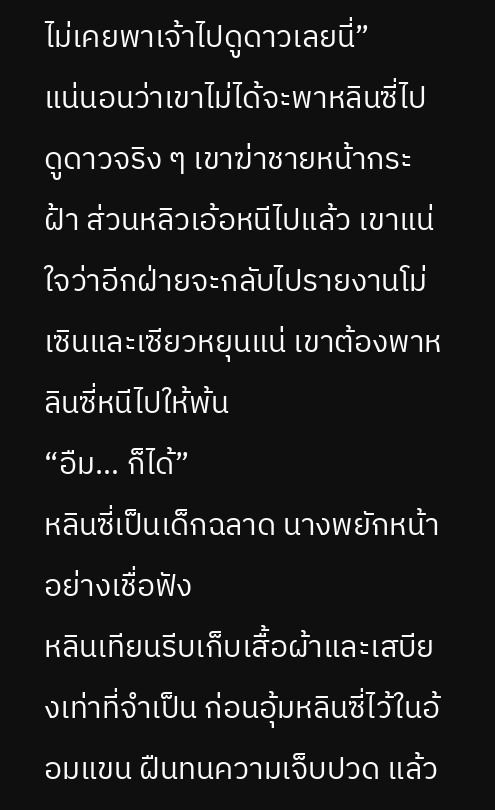ไม่เคยพาเจ้าไปดูดาวเลยนี่”
แน่นอนว่าเขาไม่ได้จะพาหลินซี่ไปดูดาวจริง ๆ เขาฆ่าชายหน้ากระฝ้า ส่วนหลิวเอ้อหนีไปแล้ว เขาแน่ใจว่าอีกฝ่ายจะกลับไปรายงานโม่เซินและเซียวหยุนแน่ เขาต้องพาหลินซี่หนีไปให้พ้น
“อืม… ก็ได้”
หลินซี่เป็นเด็กฉลาด นางพยักหน้าอย่างเชื่อฟัง
หลินเทียนรีบเก็บเสื้อผ้าและเสบียงเท่าที่จำเป็น ก่อนอุ้มหลินซี่ไว้ในอ้อมแขน ฝืนทนความเจ็บปวด แล้ว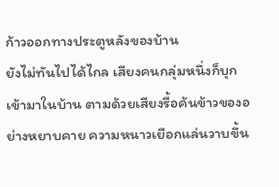ก้าวออกทางประตูหลังของบ้าน
ยังไม่ทันไปได้ไกล เสียงคนกลุ่มหนึ่งก็บุกเข้ามาในบ้าน ตามด้วยเสียงรื้อค้นข้าวของอย่างหยาบคาย ความหนาวเยือกแล่นวาบขึ้น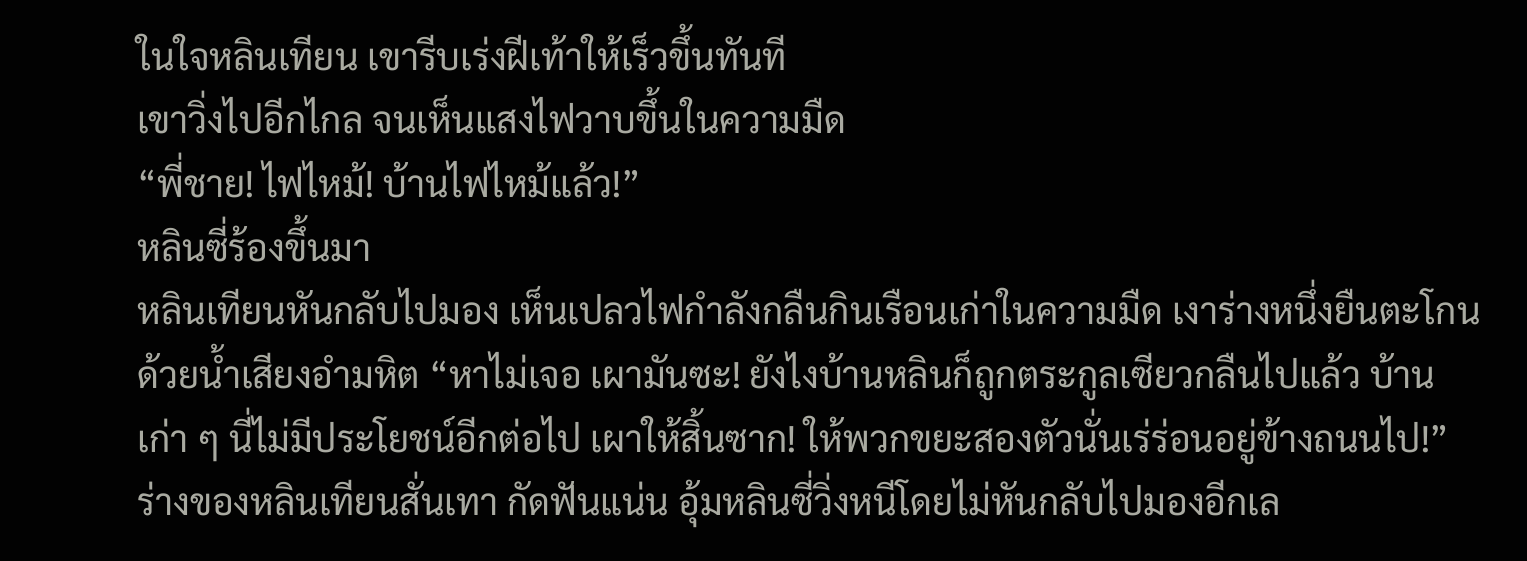ในใจหลินเทียน เขารีบเร่งฝีเท้าให้เร็วขึ้นทันที
เขาวิ่งไปอีกไกล จนเห็นแสงไฟวาบขึ้นในความมืด
“พี่ชาย! ไฟไหม้! บ้านไฟไหม้แล้ว!”
หลินซี่ร้องขึ้นมา
หลินเทียนหันกลับไปมอง เห็นเปลวไฟกำลังกลืนกินเรือนเก่าในความมืด เงาร่างหนึ่งยืนตะโกนด้วยน้ำเสียงอำมหิต “หาไม่เจอ เผามันซะ! ยังไงบ้านหลินก็ถูกตระกูลเซียวกลืนไปแล้ว บ้านเก่า ๆ นี่ไม่มีประโยชน์อีกต่อไป เผาให้สิ้นซาก! ให้พวกขยะสองตัวนั่นเร่ร่อนอยู่ข้างถนนไป!”
ร่างของหลินเทียนสั่นเทา กัดฟันแน่น อุ้มหลินซี่วิ่งหนีโดยไม่หันกลับไปมองอีกเล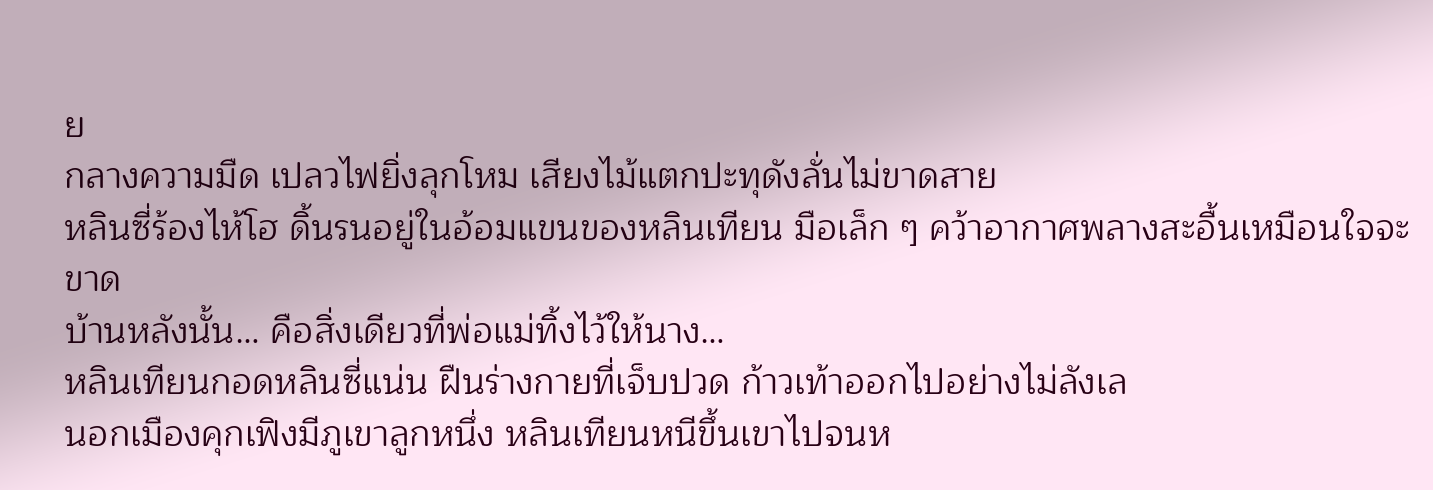ย
กลางความมืด เปลวไฟยิ่งลุกโหม เสียงไม้แตกปะทุดังลั่นไม่ขาดสาย
หลินซี่ร้องไห้โฮ ดิ้นรนอยู่ในอ้อมแขนของหลินเทียน มือเล็ก ๆ คว้าอากาศพลางสะอื้นเหมือนใจจะขาด
บ้านหลังนั้น… คือสิ่งเดียวที่พ่อแม่ทิ้งไว้ให้นาง…
หลินเทียนกอดหลินซี่แน่น ฝืนร่างกายที่เจ็บปวด ก้าวเท้าออกไปอย่างไม่ลังเล
นอกเมืองคุกเฟิงมีภูเขาลูกหนึ่ง หลินเทียนหนีขึ้นเขาไปจนห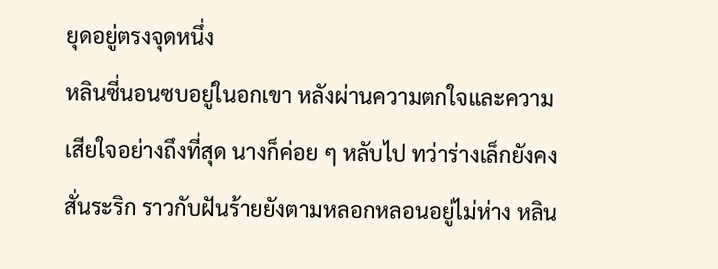ยุดอยู่ตรงจุดหนึ่ง
หลินซี่นอนซบอยู่ในอกเขา หลังผ่านความตกใจและความเสียใจอย่างถึงที่สุด นางก็ค่อย ๆ หลับไป ทว่าร่างเล็กยังคงสั่นระริก ราวกับฝันร้ายยังตามหลอกหลอนอยู่ไม่ห่าง หลิน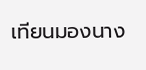เทียนมองนาง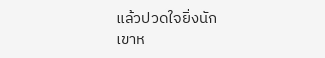แล้วปวดใจยิ่งนัก
เขาห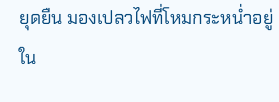ยุดยืน มองเปลวไฟที่โหมกระหน่ำอยู่ใน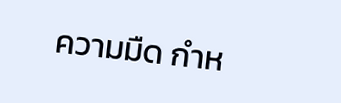ความมืด กำห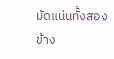มัดแน่นทั้งสองข้าง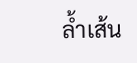ล้ำเส้น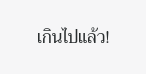เกินไปแล้ว!